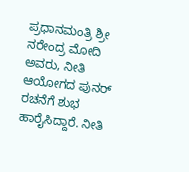ಪ್ರಧಾನಮಂತ್ರಿ ಶ್ರೀ ನರೇಂದ್ರ ಮೋದಿ ಅವರು, ನೀತಿ ಆಯೋಗದ ಪುನರ್ ರಚನೆಗೆ ಶುಭ ಹಾರೈಸಿದ್ದಾರೆ. ನೀತಿ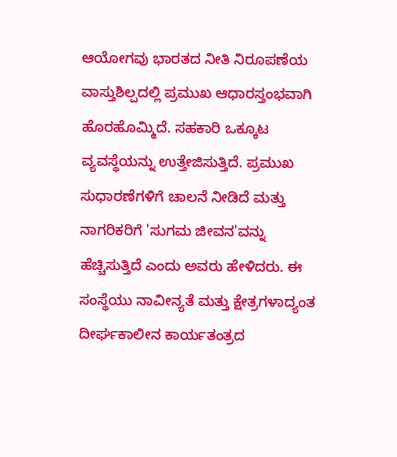ಆಯೋಗವು ಭಾರತದ ನೀತಿ ನಿರೂಪಣೆಯ ವಾಸ್ತುಶಿಲ್ಪದಲ್ಲಿ ಪ್ರಮುಖ ಆಧಾರಸ್ತಂಭವಾಗಿ ಹೊರಹೊಮ್ಮಿದೆ. ಸಹಕಾರಿ ಒಕ್ಕೂಟ ವ್ಯವಸ್ಥೆಯನ್ನು ಉತ್ತೇಜಿಸುತ್ತಿದೆ. ಪ್ರಮುಖ ಸುಧಾರಣೆಗಳಿಗೆ ಚಾಲನೆ ನೀಡಿದೆ ಮತ್ತು ನಾಗರಿಕರಿಗೆ 'ಸುಗಮ ಜೀವನ'ವನ್ನು ಹೆಚ್ಚಿಸುತ್ತಿದೆ ಎಂದು ಅವರು ಹೇಳಿದರು. ಈ ಸಂಸ್ಥೆಯು ನಾವೀನ್ಯತೆ ಮತ್ತು ಕ್ಷೇತ್ರಗಳಾದ್ಯಂತ ದೀರ್ಘಕಾಲೀನ ಕಾರ್ಯತಂತ್ರದ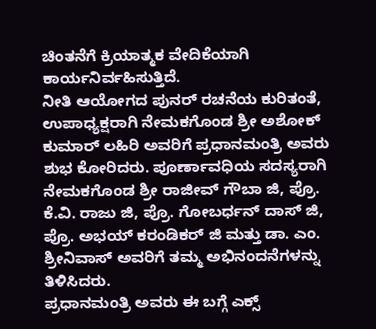ಚಿಂತನೆಗೆ ಕ್ರಿಯಾತ್ಮಕ ವೇದಿಕೆಯಾಗಿ ಕಾರ್ಯನಿರ್ವಹಿಸುತ್ತಿದೆ.
ನೀತಿ ಆಯೋಗದ ಪುನರ್ ರಚನೆಯ ಕುರಿತಂತೆ, ಉಪಾಧ್ಯಕ್ಷರಾಗಿ ನೇಮಕಗೊಂಡ ಶ್ರೀ ಅಶೋಕ್ ಕುಮಾರ್ ಲಹಿರಿ ಅವರಿಗೆ ಪ್ರಧಾನಮಂತ್ರಿ ಅವರು ಶುಭ ಕೋರಿದರು. ಪೂರ್ಣಾವಧಿಯ ಸದಸ್ಯರಾಗಿ ನೇಮಕಗೊಂಡ ಶ್ರೀ ರಾಜೀವ್ ಗೌಬಾ ಜಿ, ಪ್ರೊ. ಕೆ.ವಿ. ರಾಜು ಜಿ, ಪ್ರೊ. ಗೋಬರ್ಧನ್ ದಾಸ್ ಜಿ, ಪ್ರೊ. ಅಭಯ್ ಕರಂಡಿಕರ್ ಜಿ ಮತ್ತು ಡಾ. ಎಂ. ಶ್ರೀನಿವಾಸ್ ಅವರಿಗೆ ತಮ್ಮ ಅಭಿನಂದನೆಗಳನ್ನು ತಿಳಿಸಿದರು.
ಪ್ರಧಾನಮಂತ್ರಿ ಅವರು ಈ ಬಗ್ಗೆ ಎಕ್ಸ್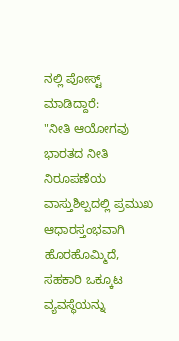ನಲ್ಲಿ ಪೋಸ್ಟ್ ಮಾಡಿದ್ದಾರೆ:
"ನೀತಿ ಆಯೋಗವು ಭಾರತದ ನೀತಿ ನಿರೂಪಣೆಯ ವಾಸ್ತುಶಿಲ್ಪದಲ್ಲಿ ಪ್ರಮುಖ ಆಧಾರಸ್ತಂಭವಾಗಿ ಹೊರಹೊಮ್ಮಿದೆ, ಸಹಕಾರಿ ಒಕ್ಕೂಟ ವ್ಯವಸ್ಥೆಯನ್ನು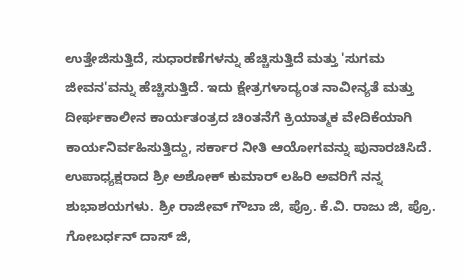ಉತ್ತೇಜಿಸುತ್ತಿದೆ, ಸುಧಾರಣೆಗಳನ್ನು ಹೆಚ್ಚಿಸುತ್ತಿದೆ ಮತ್ತು 'ಸುಗಮ ಜೀವನ'ವನ್ನು ಹೆಚ್ಚಿಸುತ್ತಿದೆ. ಇದು ಕ್ಷೇತ್ರಗಳಾದ್ಯಂತ ನಾವೀನ್ಯತೆ ಮತ್ತು ದೀರ್ಘಕಾಲೀನ ಕಾರ್ಯತಂತ್ರದ ಚಿಂತನೆಗೆ ಕ್ರಿಯಾತ್ಮಕ ವೇದಿಕೆಯಾಗಿ ಕಾರ್ಯನಿರ್ವಹಿಸುತ್ತಿದ್ದು, ಸರ್ಕಾರ ನೀತಿ ಆಯೋಗವನ್ನು ಪುನಾರಚಿಸಿದೆ. ಉಪಾಧ್ಯಕ್ಷರಾದ ಶ್ರೀ ಅಶೋಕ್ ಕುಮಾರ್ ಲಹಿರಿ ಅವರಿಗೆ ನನ್ನ ಶುಭಾಶಯಗಳು. ಶ್ರೀ ರಾಜೀವ್ ಗೌಬಾ ಜಿ, ಪ್ರೊ. ಕೆ.ವಿ. ರಾಜು ಜಿ, ಪ್ರೊ. ಗೋಬರ್ಧನ್ ದಾಸ್ ಜಿ,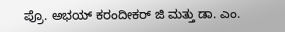ಪ್ರೊ. ಅಭಯ್ ಕರಂದೀಕರ್ ಜಿ ಮತ್ತು ಡಾ. ಎಂ.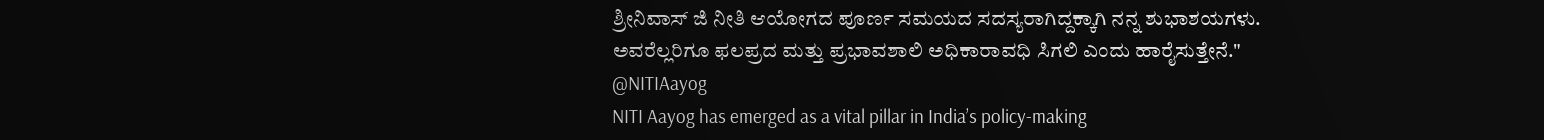ಶ್ರೀನಿವಾಸ್ ಜಿ ನೀತಿ ಆಯೋಗದ ಪೂರ್ಣ ಸಮಯದ ಸದಸ್ಯರಾಗಿದ್ದಕ್ಕಾಗಿ ನನ್ನ ಶುಭಾಶಯಗಳು.
ಅವರೆಲ್ಲರಿಗೂ ಫಲಪ್ರದ ಮತ್ತು ಪ್ರಭಾವಶಾಲಿ ಅಧಿಕಾರಾವಧಿ ಸಿಗಲಿ ಎಂದು ಹಾರೈಸುತ್ತೇನೆ."
@NITIAayog
NITI Aayog has emerged as a vital pillar in India’s policy-making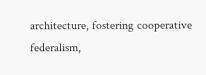architecture, fostering cooperative federalism,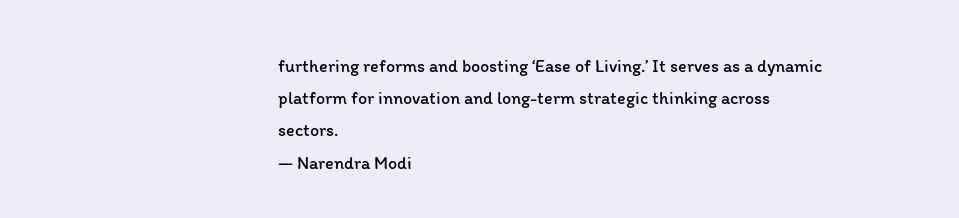furthering reforms and boosting ‘Ease of Living.’ It serves as a dynamic platform for innovation and long-term strategic thinking across sectors.
— Narendra Modi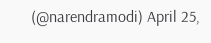(@narendramodi) April 25,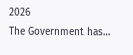2026
The Government has…